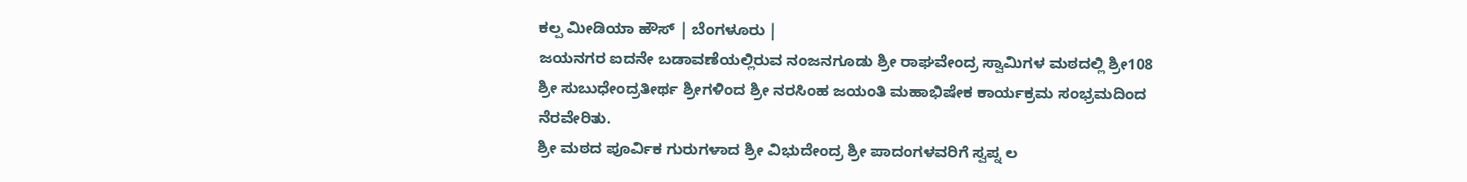ಕಲ್ಪ ಮೀಡಿಯಾ ಹೌಸ್ | ಬೆಂಗಳೂರು |
ಜಯನಗರ ಐದನೇ ಬಡಾವಣೆಯಲ್ಲಿರುವ ನಂಜನಗೂಡು ಶ್ರೀ ರಾಘವೇಂದ್ರ ಸ್ವಾಮಿಗಳ ಮಠದಲ್ಲಿ ಶ್ರೀ108 ಶ್ರೀ ಸುಬುಧೇಂದ್ರತೀರ್ಥ ಶ್ರೀಗಳಿಂದ ಶ್ರೀ ನರಸಿಂಹ ಜಯಂತಿ ಮಹಾಭಿಷೇಕ ಕಾರ್ಯಕ್ರಮ ಸಂಭ್ರಮದಿಂದ ನೆರವೇರಿತು.
ಶ್ರೀ ಮಠದ ಪೂರ್ವಿಕ ಗುರುಗಳಾದ ಶ್ರೀ ವಿಭುದೇಂದ್ರ ಶ್ರೀ ಪಾದಂಗಳವರಿಗೆ ಸ್ವಪ್ನ ಲ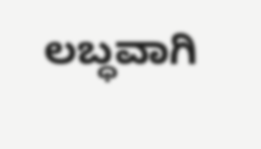ಲಬ್ಧವಾಗಿ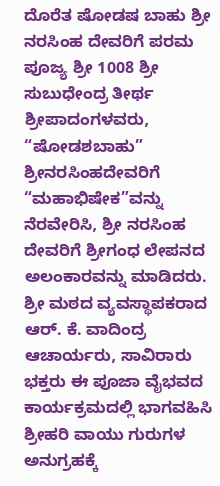ದೊರೆತ ಷೋಡಷ ಬಾಹು ಶ್ರೀ ನರಸಿಂಹ ದೇವರಿಗೆ ಪರಮ ಪೂಜ್ಯ ಶ್ರೀ 1008 ಶ್ರೀ ಸುಬುಧೇಂದ್ರ ತೀರ್ಥ ಶ್ರೀಪಾದಂಗಳವರು, “ಷೋಡಶಬಾಹು” ಶ್ರೀನರಸಿಂಹದೇವರಿಗೆ “ಮಹಾಭಿಷೇಕ”ವನ್ನು ನೆರವೇರಿಸಿ, ಶ್ರೀ ನರಸಿಂಹ ದೇವರಿಗೆ ಶ್ರೀಗಂಧ ಲೇಪನದ ಅಲಂಕಾರವನ್ನು ಮಾಡಿದರು.
ಶ್ರೀ ಮಠದ ವ್ಯವಸ್ಥಾಪಕರಾದ ಆರ್. ಕೆ. ವಾದಿಂದ್ರ ಆಚಾರ್ಯರು, ಸಾವಿರಾರು ಭಕ್ತರು ಈ ಪೂಜಾ ವೈಭವದ ಕಾರ್ಯಕ್ರಮದಲ್ಲಿ ಭಾಗವಹಿಸಿ ಶ್ರೀಹರಿ ವಾಯು ಗುರುಗಳ ಅನುಗ್ರಹಕ್ಕೆ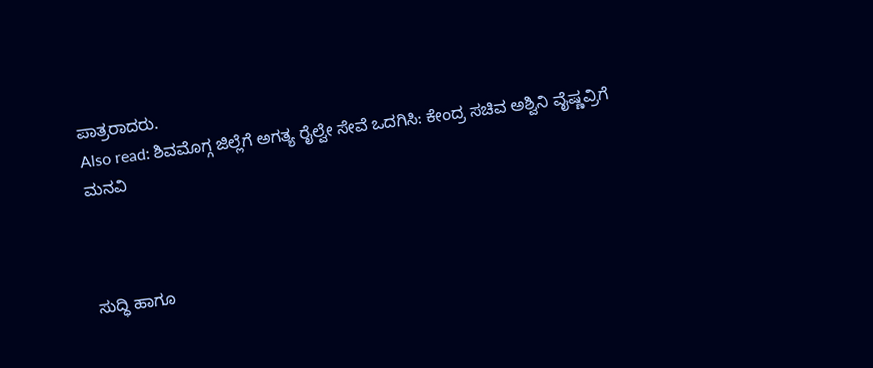ಪಾತ್ರರಾದರು.
Also read: ಶಿವಮೊಗ್ಗ ಜಿಲ್ಲೆಗೆ ಅಗತ್ಯ ರೈಲ್ವೇ ಸೇವೆ ಒದಗಿಸಿ: ಕೇಂದ್ರ ಸಚಿವ ಅಶ್ವಿನಿ ವೈಷ್ಣವ್ರಿಗೆ ಮನವಿ



ಸುದ್ಧಿ ಹಾಗೂ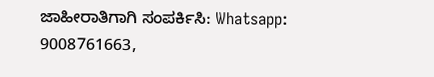ಜಾಹೀರಾತಿಗಾಗಿ ಸಂಪರ್ಕಿಸಿ: Whatsapp: 9008761663,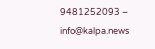9481252093 – info@kalpa.news